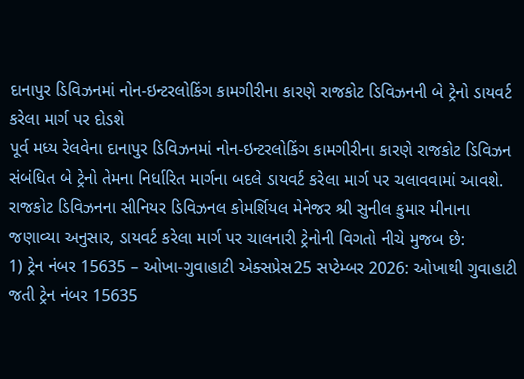દાનાપુર ડિવિઝનમાં નોન-ઇન્ટરલોકિંગ કામગીરીના કારણે રાજકોટ ડિવિઝનની બે ટ્રેનો ડાયવર્ટ કરેલા માર્ગ પર દોડશે
પૂર્વ મધ્ય રેલવેના દાનાપુર ડિવિઝનમાં નોન-ઇન્ટરલોકિંગ કામગીરીના કારણે રાજકોટ ડિવિઝન સંબંધિત બે ટ્રેનો તેમના નિર્ધારિત માર્ગના બદલે ડાયવર્ટ કરેલા માર્ગ પર ચલાવવામાં આવશે. રાજકોટ ડિવિઝનના સીનિયર ડિવિઝનલ કોમર્શિયલ મેનેજર શ્રી સુનીલ કુમાર મીનાના જણાવ્યા અનુસાર, ડાયવર્ટ કરેલા માર્ગ પર ચાલનારી ટ્રેનોની વિગતો નીચે મુજબ છે:
1) ટ્રેન નંબર 15635 – ઓખા-ગુવાહાટી એક્સપ્રેસ25 સપ્ટેમ્બર 2026: ઓખાથી ગુવાહાટી જતી ટ્રેન નંબર 15635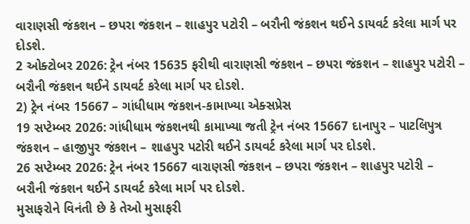વારાણસી જંકશન – છપરા જંકશન – શાહપુર પટોરી – બરૌની જંકશન થઈને ડાયવર્ટ કરેલા માર્ગ પર દોડશે.
2 ઓક્ટોબર 2026: ટ્રેન નંબર 15635 ફરીથી વારાણસી જંકશન – છપરા જંકશન – શાહપુર પટોરી – બરૌની જંકશન થઈને ડાયવર્ટ કરેલા માર્ગ પર દોડશે.
2) ટ્રેન નંબર 15667 – ગાંધીધામ જંકશન-કામાખ્યા એક્સપ્રેસ
19 સપ્ટેમ્બર 2026: ગાંધીધામ જંકશનથી કામાખ્યા જતી ટ્રેન નંબર 15667 દાનાપુર – પાટલિપુત્ર જંકશન – હાજીપુર જંકશન – શાહપુર પટોરી થઈને ડાયવર્ટ કરેલા માર્ગ પર દોડશે.
26 સપ્ટેમ્બર 2026: ટ્રેન નંબર 15667 વારાણસી જંકશન – છપરા જંકશન – શાહપુર પટોરી – બરૌની જંકશન થઈને ડાયવર્ટ કરેલા માર્ગ પર દોડશે.
મુસાફરોને વિનંતી છે કે તેઓ મુસાફરી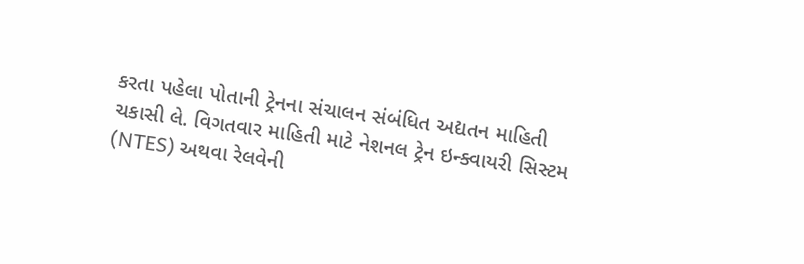કરતા પહેલા પોતાની ટ્રેનના સંચાલન સંબંધિત અદ્યતન માહિતી ચકાસી લે. વિગતવાર માહિતી માટે નેશનલ ટ્રેન ઇન્ક્વાયરી સિસ્ટમ (NTES) અથવા રેલવેની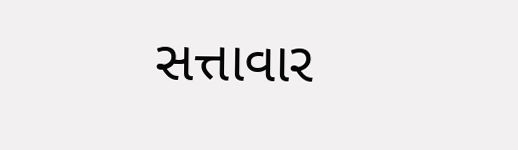સત્તાવાર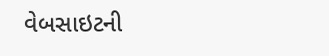વેબસાઇટની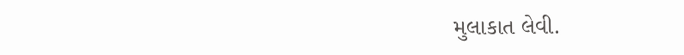મુલાકાત લેવી.